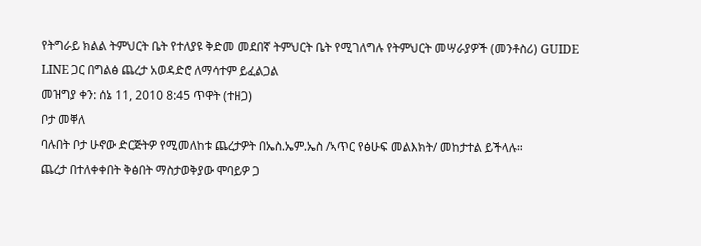የትግራይ ክልል ትምህርት ቤት የተለያዩ ቅድመ መደበኛ ትምህርት ቤት የሚገለግሉ የትምህርት መሣራያዎች (መንቶስሪ) GUIDE LINE ጋር በግልፅ ጨረታ አወዳድሮ ለማሳተም ይፈልጋል
መዝግያ ቀን: ሰኔ 11, 2010 8:45 ጥዋት (ተዘጋ)
ቦታ መቐለ
ባሉበት ቦታ ሁኖው ድርጅትዎ የሚመለከቱ ጨረታዎት በኤስ.ኤም.ኤስ /ኣጥር የፅሁፍ መልእክት/ መከታተል ይችላሉ።
ጨረታ በተለቀቀበት ቅፅበት ማስታወቅያው ሞባይዎ ጋ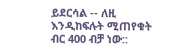ይደርሳል -- ለዚ እንዲከፍሉት ሚጠየቁት ብር 400 ብቻ ነው::